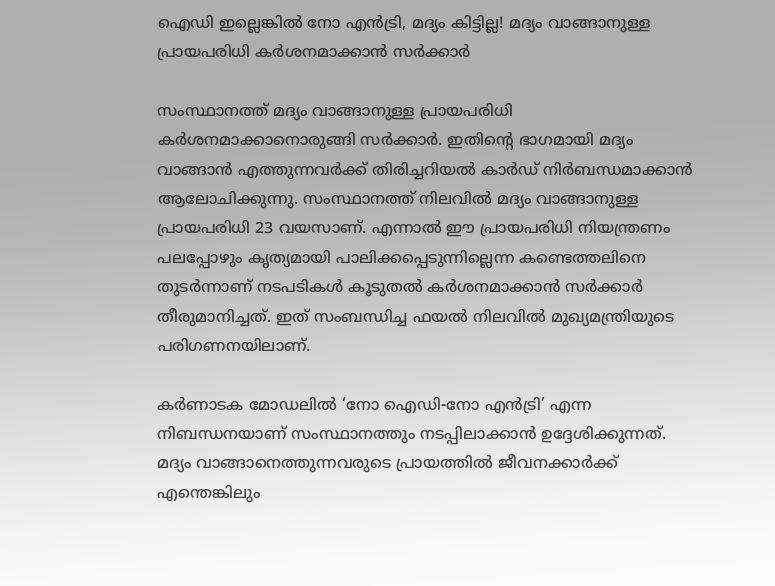ഐഡി ഇല്ലെങ്കിൽ നോ എൻട്രി, മദ്യം കിട്ടില്ല! മദ്യം വാങ്ങാനുള്ള പ്രായപരിധി കര്‍ശനമാക്കാൻ സർക്കാർ

സംസ്ഥാനത്ത് മദ്യം വാങ്ങാനുള്ള പ്രായപരിധി കര്‍ശനമാക്കാനൊരുങ്ങി സർക്കാർ. ഇതിന്റെ ഭാഗമായി മദ്യം വാങ്ങാന്‍ എത്തുന്നവർക്ക് തിരിച്ചറിയല്‍ കാര്‍ഡ് നിര്‍ബന്ധമാക്കാൻ ആലോചിക്കുന്നു. സംസ്ഥാനത്ത് നിലവിൽ മദ്യം വാങ്ങാനുള്ള പ്രായപരിധി 23 വയസാണ്. എന്നാൽ ഈ പ്രായപരിധി നിയന്ത്രണം പലപ്പോഴും കൃത്യമായി പാലിക്കപ്പെടുന്നില്ലെന്ന കണ്ടെത്തലിനെ തുടർന്നാണ് നടപടികൾ കൂടുതൽ കർശനമാക്കാൻ സർക്കാർ തീരുമാനിച്ചത്. ഇത് സംബന്ധിച്ച ഫയൽ നിലവിൽ മുഖ്യമന്ത്രിയുടെ പരിഗണനയിലാണ്.

കർണാടക മോഡലിൽ ‘നോ ഐഡി-നോ എൻട്രി’ എന്ന നിബന്ധനയാണ് സംസ്ഥാനത്തും നടപ്പിലാക്കാൻ ഉദ്ദേശിക്കുന്നത്. മദ്യം വാങ്ങാനെത്തുന്നവരുടെ പ്രായത്തിൽ ജീവനക്കാർക്ക് എന്തെങ്കിലും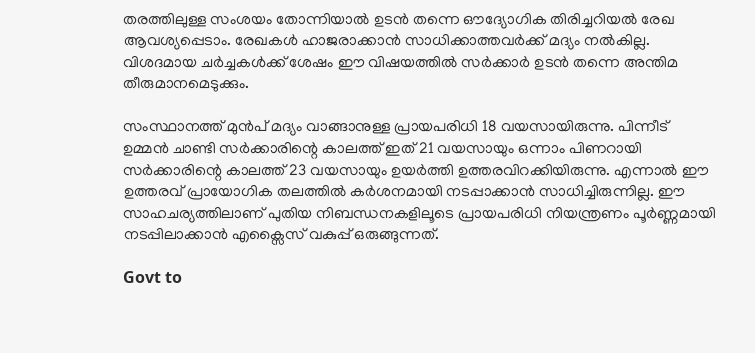തരത്തിലുള്ള സംശയം തോന്നിയാൽ ഉടൻ തന്നെ ഔദ്യോഗിക തിരിച്ചറിയൽ രേഖ ആവശ്യപ്പെടാം. രേഖകൾ ഹാജരാക്കാൻ സാധിക്കാത്തവർക്ക് മദ്യം നൽകില്ല. വിശദമായ ചർച്ചകൾക്ക് ശേഷം ഈ വിഷയത്തിൽ സർക്കാർ ഉടൻ തന്നെ അന്തിമ തീരുമാനമെടുക്കും.

സംസ്ഥാനത്ത് മുൻപ് മദ്യം വാങ്ങാനുള്ള പ്രായപരിധി 18 വയസായിരുന്നു. പിന്നീട് ഉമ്മൻ ചാണ്ടി സർക്കാരിന്റെ കാലത്ത് ഇത് 21 വയസായും ഒന്നാം പിണറായി സർക്കാരിന്റെ കാലത്ത് 23 വയസായും ഉയർത്തി ഉത്തരവിറക്കിയിരുന്നു. എന്നാൽ ഈ ഉത്തരവ് പ്രായോഗിക തലത്തിൽ കർശനമായി നടപ്പാക്കാൻ സാധിച്ചിരുന്നില്ല. ഈ സാഹചര്യത്തിലാണ് പുതിയ നിബന്ധനകളിലൂടെ പ്രായപരിധി നിയന്ത്രണം പൂർണ്ണമായി നടപ്പിലാക്കാൻ എക്സൈസ് വകുപ്പ് ഒരുങ്ങുന്നത്.

Govt to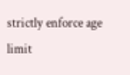strictly enforce age limit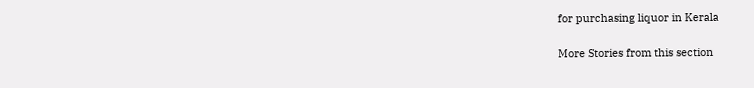for purchasing liquor in Kerala

More Stories from this section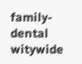family-dental
witywide